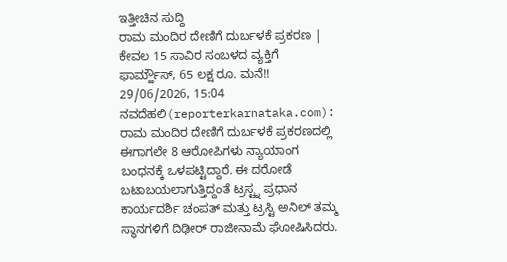ಇತ್ತೀಚಿನ ಸುದ್ದಿ
ರಾಮ ಮಂದಿರ ದೇಣಿಗೆ ದುರ್ಬಳಕೆ ಪ್ರಕರಣ | ಕೇವಲ 15 ಸಾವಿರ ಸಂಬಳದ ವ್ಯಕ್ತಿಗೆ ಫಾರ್ಮ್ಹೌಸ್, 65 ಲಕ್ಷ ರೂ. ಮನೆ!!
29/06/2026, 15:04
ನವದೆಹಲಿ(reporterkarnataka.com): ರಾಮ ಮಂದಿರ ದೇಣಿಗೆ ದುರ್ಬಳಕೆ ಪ್ರಕರಣದಲ್ಲಿ ಈಗಾಗಲೇ 8 ಆರೋಪಿಗಳು ನ್ಯಾಯಾಂಗ ಬಂಧನಕ್ಕೆ ಒಳಪಟ್ಟಿದ್ದಾರೆ. ಈ ದರೋಡೆ ಬಟಾಬಯಲಾಗುತ್ತಿದ್ದಂತೆ ಟ್ರಸ್ಟ್ನ ಪ್ರಧಾನ ಕಾರ್ಯದರ್ಶಿ ಚಂಪತ್ ಮತ್ತು ಟ್ರಸ್ಟಿ ಅನಿಲ್ ತಮ್ಮ ಸ್ಥಾನಗಳಿಗೆ ದಿಢೀರ್ ರಾಜೀನಾಮೆ ಘೋಷಿಸಿದರು.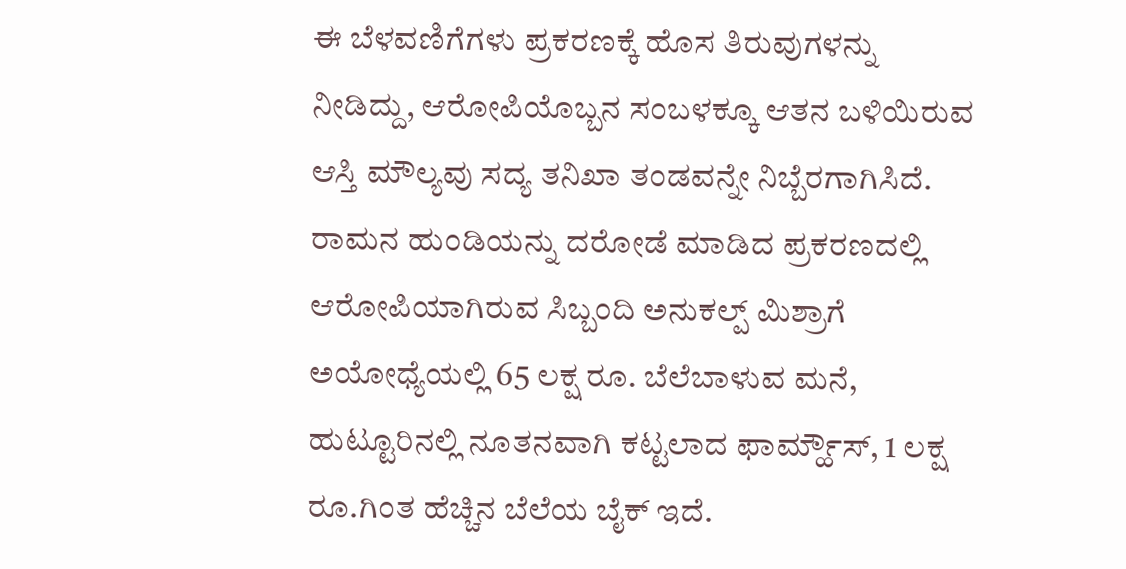ಈ ಬೆಳವಣಿಗೆಗಳು ಪ್ರಕರಣಕ್ಕೆ ಹೊಸ ತಿರುವುಗಳನ್ನು ನೀಡಿದ್ದು, ಆರೋಪಿಯೊಬ್ಬನ ಸಂಬಳಕ್ಕೂ ಆತನ ಬಳಿಯಿರುವ ಆಸ್ತಿ ಮೌಲ್ಯವು ಸದ್ಯ ತನಿಖಾ ತಂಡವನ್ನೇ ನಿಬ್ಬೆರಗಾಗಿಸಿದೆ.
ರಾಮನ ಹುಂಡಿಯನ್ನು ದರೋಡೆ ಮಾಡಿದ ಪ್ರಕರಣದಲ್ಲಿ ಆರೋಪಿಯಾಗಿರುವ ಸಿಬ್ಬಂದಿ ಅನುಕಲ್ಪ್ ಮಿಶ್ರಾಗೆ ಅಯೋಧ್ಯೆಯಲ್ಲಿ 65 ಲಕ್ಷ ರೂ. ಬೆಲೆಬಾಳುವ ಮನೆ, ಹುಟ್ಟೂರಿನಲ್ಲಿ ನೂತನವಾಗಿ ಕಟ್ಟಲಾದ ಫಾರ್ಮ್ಹೌಸ್, 1 ಲಕ್ಷ ರೂ.ಗಿಂತ ಹೆಚ್ಚಿನ ಬೆಲೆಯ ಬೈಕ್ ಇದೆ.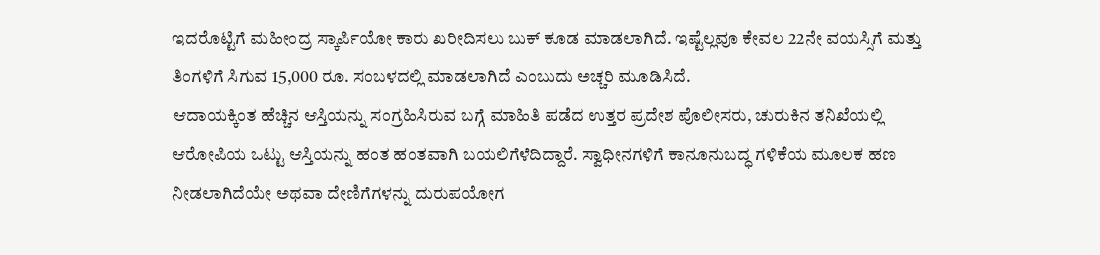ಇದರೊಟ್ಟಿಗೆ ಮಹೀಂದ್ರ ಸ್ಕಾರ್ಪಿಯೋ ಕಾರು ಖರೀದಿಸಲು ಬುಕ್ ಕೂಡ ಮಾಡಲಾಗಿದೆ. ಇಷ್ಟೆಲ್ಲವೂ ಕೇವಲ 22ನೇ ವಯಸ್ಸಿಗೆ ಮತ್ತು ತಿಂಗಳಿಗೆ ಸಿಗುವ 15,000 ರೂ. ಸಂಬಳದಲ್ಲಿ ಮಾಡಲಾಗಿದೆ ಎಂಬುದು ಅಚ್ಚರಿ ಮೂಡಿಸಿದೆ.
ಆದಾಯಕ್ಕಿಂತ ಹೆಚ್ಚಿನ ಆಸ್ತಿಯನ್ನು ಸಂಗ್ರಹಿಸಿರುವ ಬಗ್ಗೆ ಮಾಹಿತಿ ಪಡೆದ ಉತ್ತರ ಪ್ರದೇಶ ಪೊಲೀಸರು, ಚುರುಕಿನ ತನಿಖೆಯಲ್ಲಿ ಆರೋಪಿಯ ಒಟ್ಟು ಆಸ್ತಿಯನ್ನು ಹಂತ ಹಂತವಾಗಿ ಬಯಲಿಗೆಳೆದಿದ್ದಾರೆ. ಸ್ವಾಧೀನಗಳಿಗೆ ಕಾನೂನುಬದ್ಧ ಗಳಿಕೆಯ ಮೂಲಕ ಹಣ ನೀಡಲಾಗಿದೆಯೇ ಅಥವಾ ದೇಣಿಗೆಗಳನ್ನು ದುರುಪಯೋಗ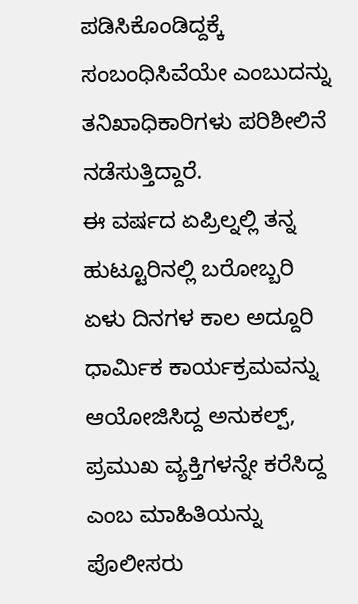ಪಡಿಸಿಕೊಂಡಿದ್ದಕ್ಕೆ ಸಂಬಂಧಿಸಿವೆಯೇ ಎಂಬುದನ್ನು ತನಿಖಾಧಿಕಾರಿಗಳು ಪರಿಶೀಲಿನೆ ನಡೆಸುತ್ತಿದ್ದಾರೆ.
ಈ ವರ್ಷದ ಏಪ್ರಿಲ್ನಲ್ಲಿ ತನ್ನ ಹುಟ್ಟೂರಿನಲ್ಲಿ ಬರೋಬ್ಬರಿ ಏಳು ದಿನಗಳ ಕಾಲ ಅದ್ದೂರಿ ಧಾರ್ಮಿಕ ಕಾರ್ಯಕ್ರಮವನ್ನು ಆಯೋಜಿಸಿದ್ದ ಅನುಕಲ್ಪ್, ಪ್ರಮುಖ ವ್ಯಕ್ತಿಗಳನ್ನೇ ಕರೆಸಿದ್ದ ಎಂಬ ಮಾಹಿತಿಯನ್ನು ಪೊಲೀಸರು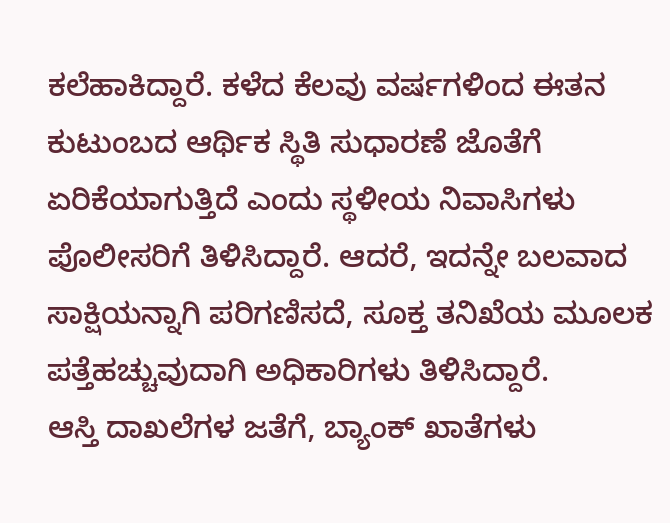ಕಲೆಹಾಕಿದ್ದಾರೆ. ಕಳೆದ ಕೆಲವು ವರ್ಷಗಳಿಂದ ಈತನ ಕುಟುಂಬದ ಆರ್ಥಿಕ ಸ್ಥಿತಿ ಸುಧಾರಣೆ ಜೊತೆಗೆ ಏರಿಕೆಯಾಗುತ್ತಿದೆ ಎಂದು ಸ್ಥಳೀಯ ನಿವಾಸಿಗಳು ಪೊಲೀಸರಿಗೆ ತಿಳಿಸಿದ್ದಾರೆ. ಆದರೆ, ಇದನ್ನೇ ಬಲವಾದ ಸಾಕ್ಷಿಯನ್ನಾಗಿ ಪರಿಗಣಿಸದೆ, ಸೂಕ್ತ ತನಿಖೆಯ ಮೂಲಕ ಪತ್ತೆಹಚ್ಚುವುದಾಗಿ ಅಧಿಕಾರಿಗಳು ತಿಳಿಸಿದ್ದಾರೆ.
ಆಸ್ತಿ ದಾಖಲೆಗಳ ಜತೆಗೆ, ಬ್ಯಾಂಕ್ ಖಾತೆಗಳು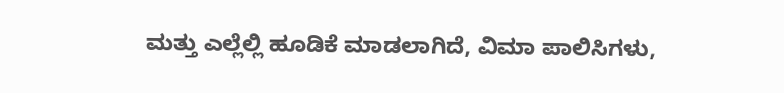ಮತ್ತು ಎಲ್ಲೆಲ್ಲಿ ಹೂಡಿಕೆ ಮಾಡಲಾಗಿದೆ, ವಿಮಾ ಪಾಲಿಸಿಗಳು,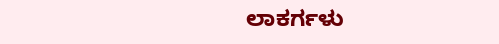ಲಾಕರ್ಗಳು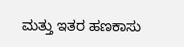ಮತ್ತು ಇತರ ಹಣಕಾಸು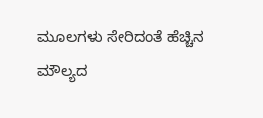ಮೂಲಗಳು ಸೇರಿದಂತೆ ಹೆಚ್ಚಿನ ಮೌಲ್ಯದ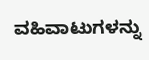ವಹಿವಾಟುಗಳನ್ನು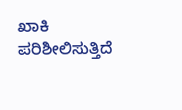ಖಾಕಿ ಪರಿಶೀಲಿಸುತ್ತಿದೆ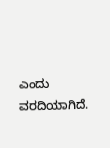ಎಂದು ವರದಿಯಾಗಿದೆ.